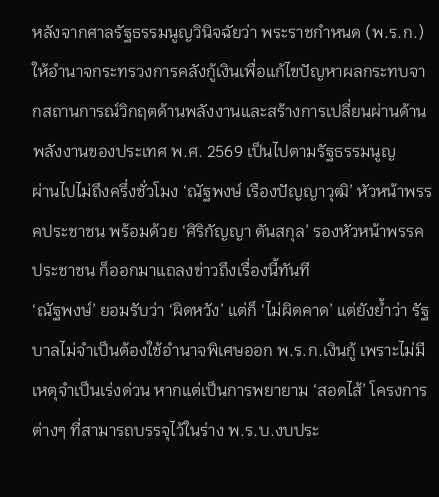หลังจากศาลรัฐธรรมนูญวินิจฉัยว่า พระราชกำหนด (พ.ร.ก.)ให้อำนาจกระทรวงการคลังกู้เงินเพื่อแก้ไขปัญหาผลกระทบจากสถานการณ์วิกฤตด้านพลังงานและสร้างการเปลี่ยนผ่านด้านพลังงานของประเทศ พ.ศ. 2569 เป็นไปตามรัฐธรรมนูญ
ผ่านไปไม่ถึงครึ่งชั่วโมง ‘ณัฐพงษ์ เรืองปัญญาวุฒิ’ หัวหน้าพรรคประชาชน พร้อมด้วย ‘ศิริกัญญา ตันสกุล’ รองหัวหน้าพรรคประชาชน ก็ออกมาแถลงข่าวถึงเรื่องนี้ทันที
‘ณัฐพงษ์’ ยอมรับว่า ‘ผิดหวัง’ แต่ก็ ‘ไม่ผิดคาด’ แต่ยังย้ำว่า รัฐบาลไม่จำเป็นต้องใช้อำนาจพิเศษออก พ.ร.ก.เงินกู้ เพราะไม่มีเหตุจำเป็นเร่งด่วน หากแต่เป็นการพยายาม ‘สอดไส้’ โครงการต่างๆ ที่สามารถบรรจุไว้ในร่าง พ.ร.บ.งบประ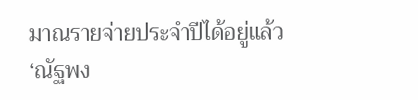มาณรายจ่ายประจำปีได้อยู่แล้ว
‘ณัฐพง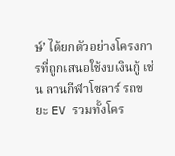ษ์’ ได้ยกตัวอย่างโครงการที่ถูกเสนอใช้งบเงินกู้ เช่น ลานกีฬาโซลาร์ รถขยะ EV รวมทั้งโคร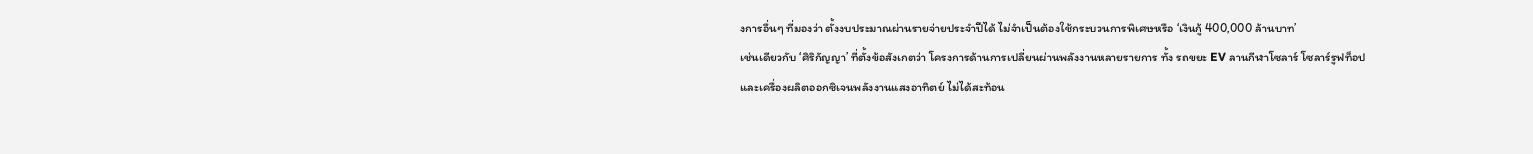งการอื่นๆ ที่มองว่า ตั้งงบประมาณผ่านรายจ่ายประจำปีได้ ไม่จำเป็นต้องใช้กระบวนการพิเศษหรือ ‘เงินกู้ 400,000 ล้านบาท’
เช่นเดียวกับ ‘ศิริกัญญา’ ที่ตั้งข้อสังเกตว่า โครงการด้านการเปลี่ยนผ่านพลังงานหลายรายการ ทั้ง รถขยะ EV ลานกีฬาโซลาร์ โซลาร์รูฟท็อป และเครื่องผลิตออกซิเจนพลังงานแสงอาทิตย์ ไม่ได้สะท้อน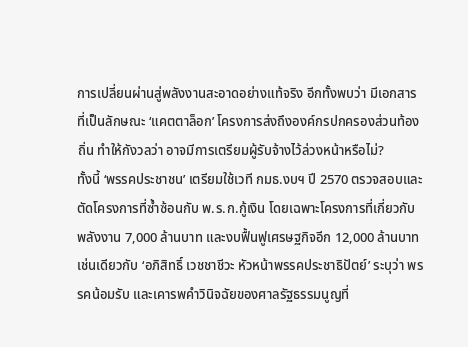การเปลี่ยนผ่านสู่พลังงานสะอาดอย่างแท้จริง อีกทั้งพบว่า มีเอกสารที่เป็นลักษณะ ‘แคตตาล็อก’ โครงการส่งถึงองค์กรปกครองส่วนท้องถิ่น ทำให้กังวลว่า อาจมีการเตรียมผู้รับจ้างไว้ล่วงหน้าหรือไม่?
ทั้งนี้ ‘พรรคประชาชน’ เตรียมใช้เวที กมธ.งบฯ ปี 2570 ตรวจสอบและตัดโครงการที่ซ้ำซ้อนกับ พ.ร.ก.กู้เงิน โดยเฉพาะโครงการที่เกี่ยวกับพลังงาน 7,000 ล้านบาท และงบฟื้นฟูเศรษฐกิจอีก 12,000 ล้านบาท
เช่นเดียวกับ ‘อภิสิทธิ์ เวชชาชีวะ หัวหน้าพรรคประชาธิปัตย์’ ระบุว่า พรรคน้อมรับ และเคารพคำวินิจฉัยของศาลรัฐธรรมนูญที่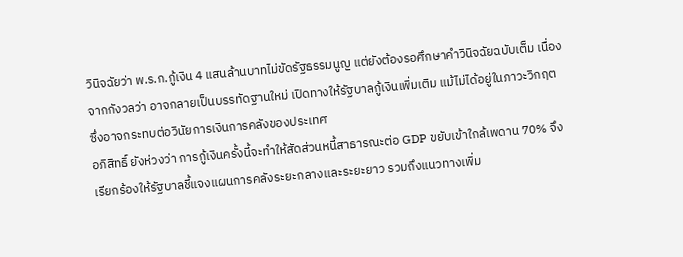วินิจฉัยว่า พ.ร.ก.กู้เงิน 4 แสนล้านบาทไม่ขัดรัฐธรรมนูญ แต่ยังต้องรอศึกษาคำวินิจฉัยฉบับเต็ม เนื่องจากกังวลว่า อาจกลายเป็นบรรทัดฐานใหม่ เปิดทางให้รัฐบาลกู้เงินเพิ่มเติม แม้ไม่ได้อยู่ในภาวะวิกฤต ซึ่งอาจกระทบต่อวินัยการเงินการคลังของประเทศ
อภิสิทธิ์ ยังห่วงว่า การกู้เงินครั้งนี้จะทำให้สัดส่วนหนี้สาธารณะต่อ GDP ขยับเข้าใกล้เพดาน 70% จึงเรียกร้องให้รัฐบาลชี้แจงแผนการคลังระยะกลางและระยะยาว รวมถึงแนวทางเพิ่ม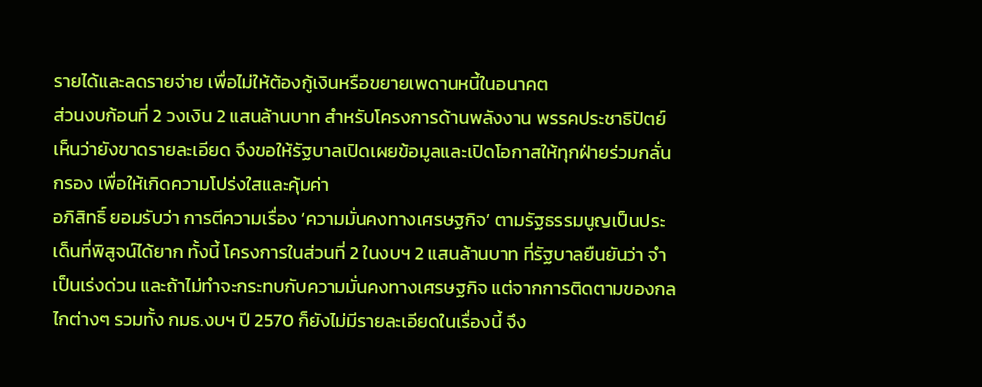รายได้และลดรายจ่าย เพื่อไม่ให้ต้องกู้เงินหรือขยายเพดานหนี้ในอนาคต
ส่วนงบก้อนที่ 2 วงเงิน 2 แสนล้านบาท สำหรับโครงการด้านพลังงาน พรรคประชาธิปัตย์เห็นว่ายังขาดรายละเอียด จึงขอให้รัฐบาลเปิดเผยข้อมูลและเปิดโอกาสให้ทุกฝ่ายร่วมกลั่นกรอง เพื่อให้เกิดความโปร่งใสและคุ้มค่า
อภิสิทธิ์ ยอมรับว่า การตีความเรื่อง ‘ความมั่นคงทางเศรษฐกิจ’ ตามรัฐธรรมนูญเป็นประเด็นที่พิสูจน์ได้ยาก ทั้งนี้ โครงการในส่วนที่ 2 ในงบฯ 2 แสนล้านบาท ที่รัฐบาลยืนยันว่า จำเป็นเร่งด่วน และถ้าไม่ทำจะกระทบกับความมั่นคงทางเศรษฐกิจ แต่จากการติดตามของกลไกต่างๆ รวมทั้ง กมธ.งบฯ ปี 2570 ก็ยังไม่มีรายละเอียดในเรื่องนี้ จึง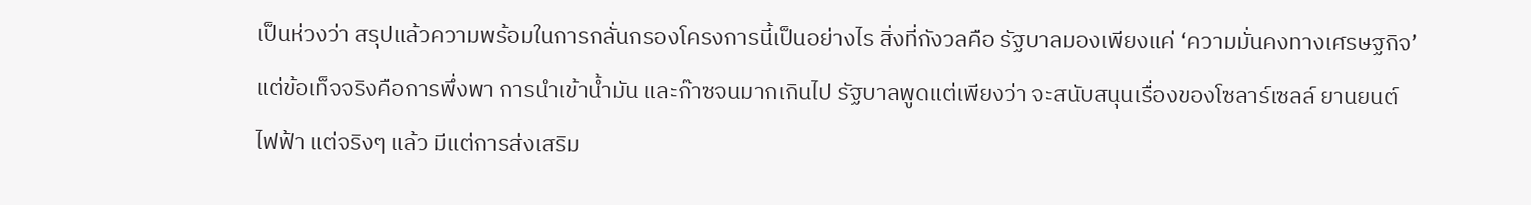เป็นห่วงว่า สรุปแล้วความพร้อมในการกลั่นกรองโครงการนี้เป็นอย่างไร สิ่งที่กังวลคือ รัฐบาลมองเพียงแค่ ‘ความมั่นคงทางเศรษฐกิจ’ แต่ข้อเท็จจริงคือการพึ่งพา การนำเข้าน้ำมัน และก๊าซจนมากเกินไป รัฐบาลพูดแต่เพียงว่า จะสนับสนุนเรื่องของโซลาร์เซลล์ ยานยนต์ไฟฟ้า แต่จริงๆ แล้ว มีแต่การส่งเสริม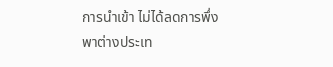การนำเข้า ไม่ได้ลดการพึ่งพาต่างประเท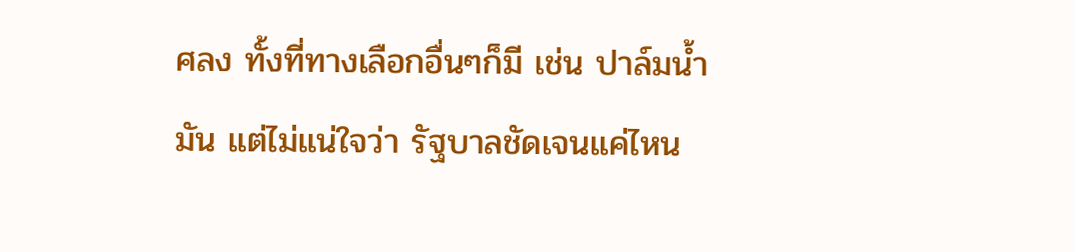ศลง ทั้งที่ทางเลือกอื่นๆก็มี เช่น ปาล์มน้ำมัน แต่ไม่แน่ใจว่า รัฐบาลชัดเจนแค่ไหน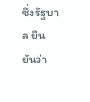ซึ่งรัฐบาล ยืนยันว่า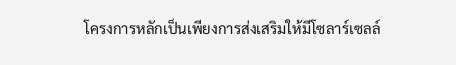โครงการหลักเป็นเพียงการส่งเสริมให้มีโซลาร์เซลล์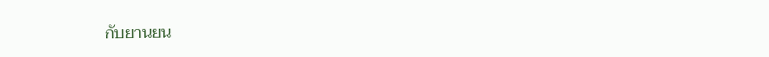กับยานยน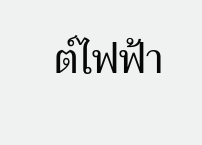ต์ไฟฟ้า